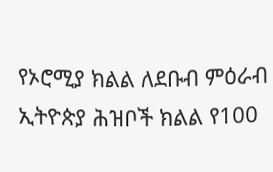የኦሮሚያ ክልል ለደቡብ ምዕራብ ኢትዮጵያ ሕዝቦች ክልል የ100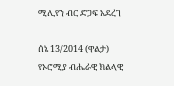ሚሊየን ብር ድጋፍ አደረገ

ሰኔ 13/2014 (ዋልታ) የኦሮሚያ ብሔራዊ ክልላዊ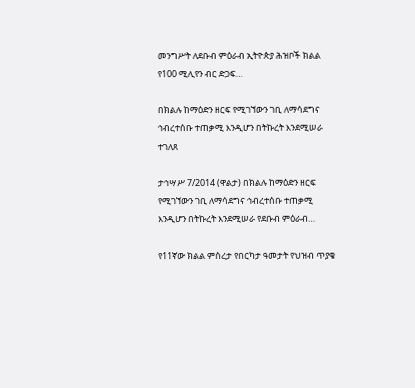መንግሥት ለደቡብ ምዕራብ ኢትዮጵያ ሕዝቦች ክልል የ100 ሚሊየን ብር ድጋፍ…

በክልሉ ከማዕድን ዘርፍ የሚገኘውን ገቢ ለማሳደግና ኅብረተሰቡ ተጠቃሚ እንዲሆን በትኩረት እንደሚሠራ ተገለጸ

ታኅሣሥ 7/2014 (ዋልታ) በክልሉ ከማዕድን ዘርፍ የሚገኘውን ገቢ ለማሳደግና ኅብረተሰቡ ተጠቃሚ እንዲሆን በትኩረት እንደሚሠራ የደቡብ ምዕራብ…

የ11ኛው ክልል ምስረታ የበርካታ ዓመታት የህዝብ ጥያቄ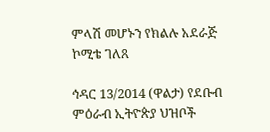ምላሽ መሆኑን የክልሉ አደራጅ ኮሚቴ ገለጸ

ኅዳር 13/2014 (ዋልታ) የደቡብ ምዕራብ ኢትዮጵያ ህዝቦች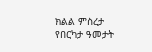ክልል ምስረታ የበርካታ ዓመታት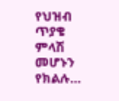የህዝብ ጥያቄ ምላሽ መሆኑን የክልሉ…